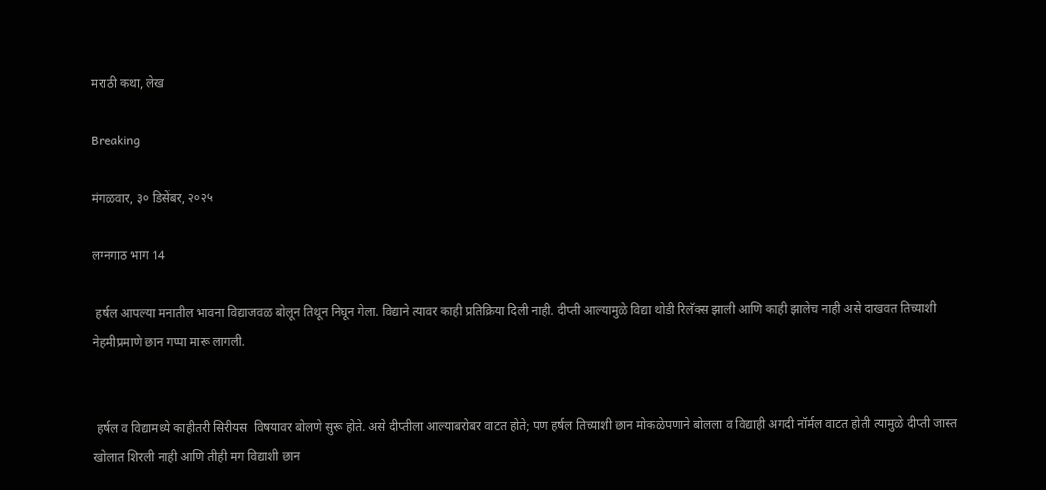मराठी कथा, लेख

Breaking

मंगळवार, ३० डिसेंबर, २०२५

लग्नगाठ भाग 14

 हर्षल आपल्या मनातील भावना विद्याजवळ बोलून तिथून निघून गेला. विद्याने त्यावर काही प्रतिक्रिया दिली नाही. दीप्ती आल्यामुळे विद्या थोडी रिलॅक्स झाली आणि काही झालेच नाही असे दाखवत तिच्याशी नेहमीप्रमाणे छान गप्पा मारू लागली.


 हर्षल व विद्यामध्ये काहीतरी सिरीयस  विषयावर बोलणे सुरू होते. असे दीप्तीला आल्याबरोबर वाटत होते; पण हर्षल तिच्याशी छान मोकळेपणाने बोलला व विद्याही अगदी नॉर्मल वाटत होती त्यामुळे दीप्ती जास्त खोलात शिरली नाही आणि तीही मग विद्याशी छान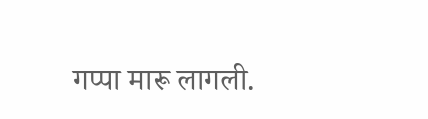गप्पा मारू लागली.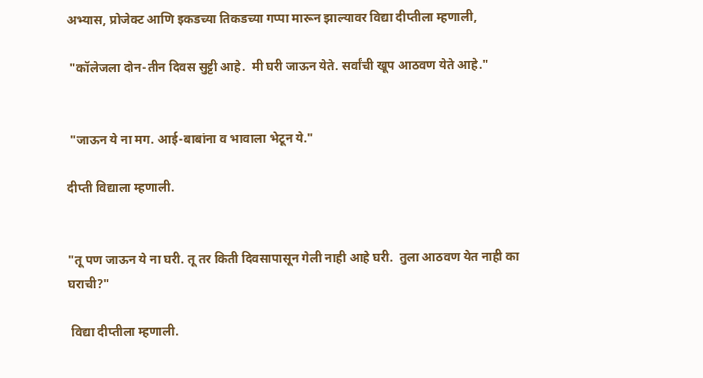अभ्यास, प्रोजेक्ट आणि इकडच्या तिकडच्या गप्पा मारून झाल्यावर विद्या दीप्तीला म्हणाली,

 "कॉलेजला दोन-तीन दिवस सुट्टी आहे.  मी घरी जाऊन येते. सर्वांची खूप आठवण येते आहे."


 "जाऊन ये ना मग. आई-बाबांना व भावाला भेटून ये."

दीप्ती विद्याला म्हणाली.


"तू पण जाऊन ये ना घरी. तू तर किती दिवसापासून गेली नाही आहे घरी.  तुला आठवण येत नाही का घराची?"

 विद्या दीप्तीला म्हणाली.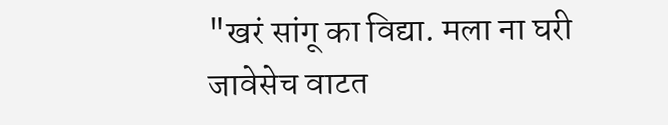"खरं सांगू का विद्या. मला ना घरी जावेसेच वाटत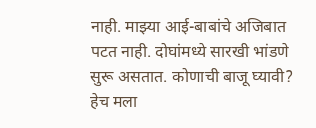नाही. माझ्या आई-बाबांचे अजिबात पटत नाही. दोघांमध्ये सारखी भांडणे सुरू असतात. कोणाची बाजू घ्यावी? हेच मला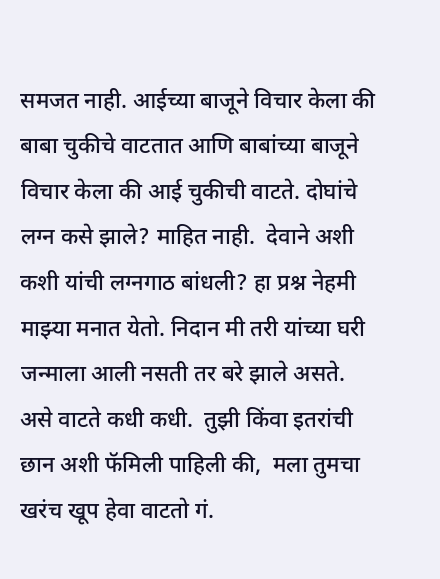समजत नाही. आईच्या बाजूने विचार केला की बाबा चुकीचे वाटतात आणि बाबांच्या बाजूने विचार केला की आई चुकीची वाटते. दोघांचे लग्न कसे झाले? माहित नाही.  देवाने अशी कशी यांची लग्नगाठ बांधली? हा प्रश्न नेहमी माझ्या मनात येतो. निदान मी तरी यांच्या घरी जन्माला आली नसती तर बरे झाले असते. असे वाटते कधी कधी.  तुझी किंवा इतरांची छान अशी फॅमिली पाहिली की,  मला तुमचा खरंच खूप हेवा वाटतो गं.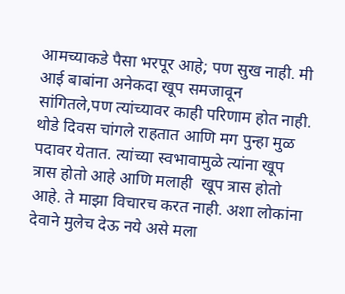आमच्याकडे पैसा भरपूर आहे; पण सुख नाही. मी आई बाबांना अनेकदा खूप समजावून सांगितले,पण त्यांच्यावर काही परिणाम होत नाही. थोडे दिवस चांगले राहतात आणि मग पुन्हा मुळ पदावर येतात. त्यांच्या स्वभावामुळे त्यांना खूप त्रास होतो आहे आणि मलाही  खूप त्रास होतो आहे. ते माझा विचारच करत नाही. अशा लोकांना देवाने मुलेच देऊ नये असे मला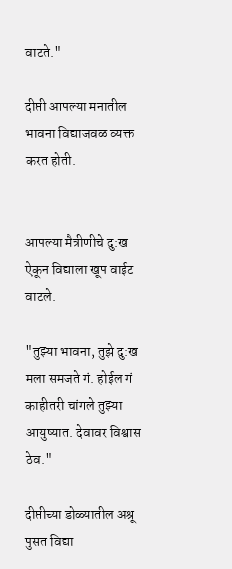वाटते."

दीप्ती आपल्या मनातील भावना विद्याजवळ व्यक्त करत होती.


आपल्या मैत्रीणीचे दु:ख  ऐकून विद्याला खूप वाईट वाटले.

"तुझ्या भावना, तुझे दु:ख मला समजते गं. होईल गं काहीतरी चांगले तुझ्या आयुष्यात. देवावर विश्वास ठेव."

दीप्तीच्या डोळ्यातील अश्रू पुसत विद्या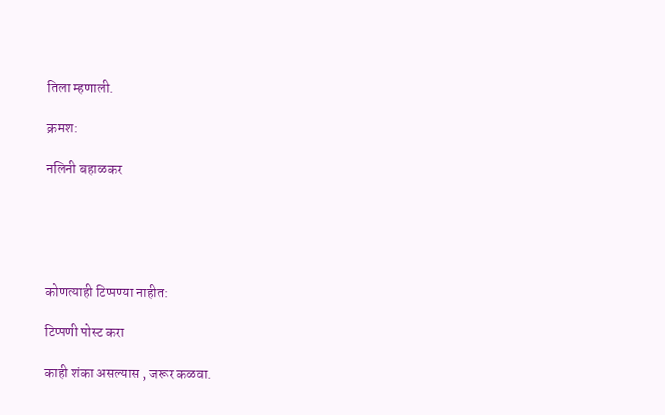तिला म्हणाली.

क्रमश:

नलिनी बहाळकर





कोणत्याही टिप्पण्‍या नाहीत:

टिप्पणी पोस्ट करा

काही शंका असल्यास , जरूर कळवा.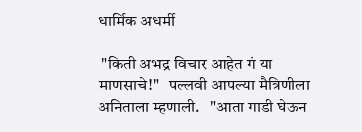धार्मिक अधर्मी

 "किती अभद्र विचार आहेत गं या माणसाचे!"   पल्लवी आपल्या मैत्रिणीला अनिताला म्हणाली.   "आता गाडी घेऊन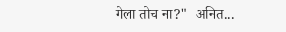गेला तोच ना?"  अनित...